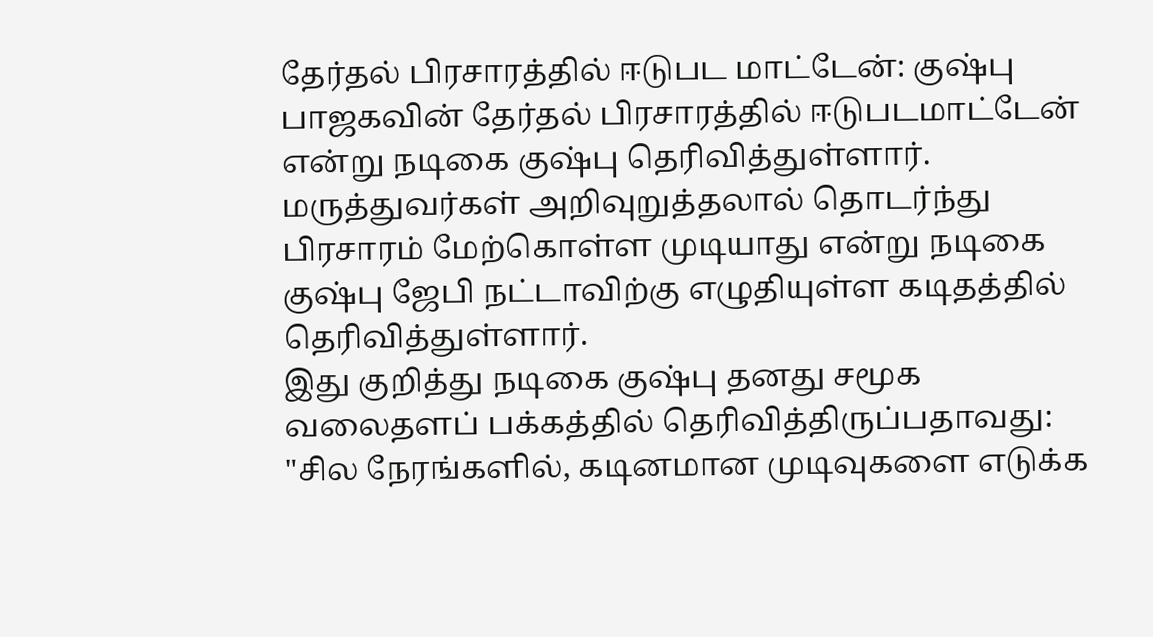தேர்தல் பிரசாரத்தில் ஈடுபட மாட்டேன்: குஷ்பு
பாஜகவின் தேர்தல் பிரசாரத்தில் ஈடுபடமாட்டேன் என்று நடிகை குஷ்பு தெரிவித்துள்ளார்.
மருத்துவர்கள் அறிவுறுத்தலால் தொடர்ந்து பிரசாரம் மேற்கொள்ள முடியாது என்று நடிகை குஷ்பு ஜேபி நட்டாவிற்கு எழுதியுள்ள கடிதத்தில் தெரிவித்துள்ளார்.
இது குறித்து நடிகை குஷ்பு தனது சமூக வலைதளப் பக்கத்தில் தெரிவித்திருப்பதாவது:
"சில நேரங்களில், கடினமான முடிவுகளை எடுக்க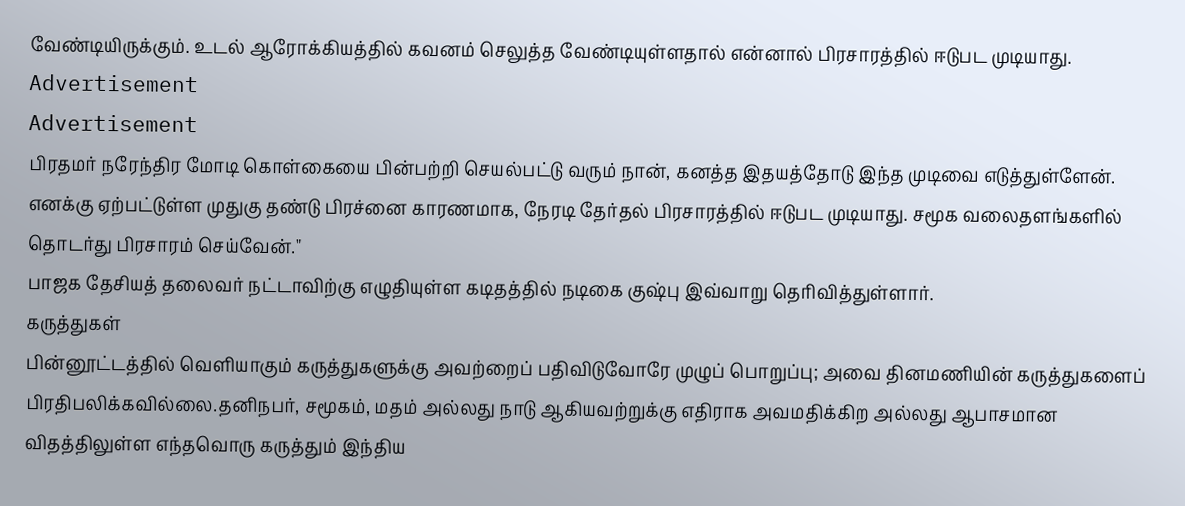வேண்டியிருக்கும். உடல் ஆரோக்கியத்தில் கவனம் செலுத்த வேண்டியுள்ளதால் என்னால் பிரசாரத்தில் ஈடுபட முடியாது.
Advertisement
Advertisement
பிரதமர் நரேந்திர மோடி கொள்கையை பின்பற்றி செயல்பட்டு வரும் நான், கனத்த இதயத்தோடு இந்த முடிவை எடுத்துள்ளேன்.
எனக்கு ஏற்பட்டுள்ள முதுகு தண்டு பிரச்னை காரணமாக, நேரடி தேர்தல் பிரசாரத்தில் ஈடுபட முடியாது. சமூக வலைதளங்களில் தொடர்து பிரசாரம் செய்வேன்."
பாஜக தேசியத் தலைவர் நட்டாவிற்கு எழுதியுள்ள கடிதத்தில் நடிகை குஷ்பு இவ்வாறு தெரிவித்துள்ளார்.
கருத்துகள்
பின்னூட்டத்தில் வெளியாகும் கருத்துகளுக்கு அவற்றைப் பதிவிடுவோரே முழுப் பொறுப்பு; அவை தினமணியின் கருத்துகளைப் பிரதிபலிக்கவில்லை.தனிநபர், சமூகம், மதம் அல்லது நாடு ஆகியவற்றுக்கு எதிராக அவமதிக்கிற அல்லது ஆபாசமான விதத்திலுள்ள எந்தவொரு கருத்தும் இந்திய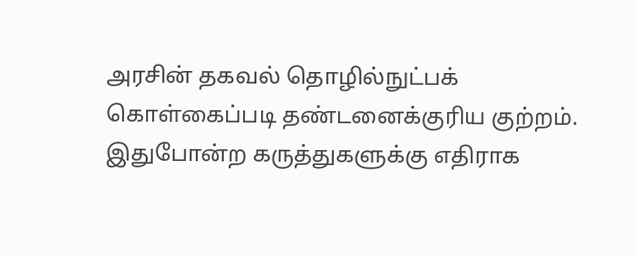அரசின் தகவல் தொழில்நுட்பக் கொள்கைப்படி தண்டனைக்குரிய குற்றம். இதுபோன்ற கருத்துகளுக்கு எதிராக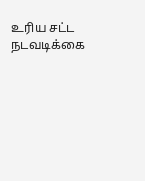உரிய சட்ட நடவடிக்கை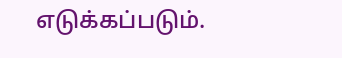எடுக்கப்படும்.